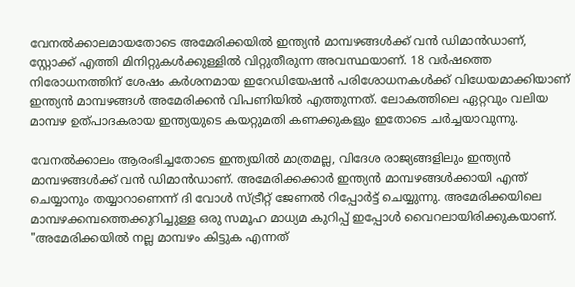വേനൽക്കാലമായതോടെ അമേരിക്കയിൽ ഇന്ത്യൻ മാമ്പഴങ്ങൾക്ക് വൻ ഡിമാൻഡാണ്, സ്റ്റോക്ക് എത്തി മിനിറ്റുകൾക്കുള്ളിൽ വിറ്റുതീരുന്ന അവസ്ഥയാണ്. 18 വർഷത്തെ നിരോധനത്തിന് ശേഷം കർശനമായ ഇറേഡിയേഷൻ പരിശോധനകൾക്ക് വിധേയമാക്കിയാണ് ഇന്ത്യൻ മാമ്പഴങ്ങൾ അമേരിക്കൻ വിപണിയിൽ എത്തുന്നത്. ലോകത്തിലെ ഏറ്റവും വലിയ മാമ്പഴ ഉത്പാദകരായ ഇന്ത്യയുടെ കയറ്റുമതി കണക്കുകളും ഇതോടെ ചർച്ചയാവുന്നു.

വേനൽക്കാലം ആരംഭിച്ചതോടെ ഇന്ത്യയിൽ മാത്രമല്ല, വിദേശ രാജ്യങ്ങളിലും ഇന്ത്യൻ മാമ്പഴങ്ങൾക്ക് വൻ ഡിമാൻഡാണ്. അമേരിക്കക്കാർ ഇന്ത്യൻ മാമ്പഴങ്ങൾക്കായി എന്ത് ചെയ്യാനും തയ്യാറാണെന്ന് ദി വോൾ സ്ട്രീറ്റ് ജേണൽ റിപ്പോർട്ട് ചെയ്യുന്നു. അമേരിക്കയിലെ മാമ്പഴക്കമ്പത്തെക്കുറിച്ചുള്ള ഒരു സമൂഹ മാധ്യമ കുറിപ്പ് ഇപ്പോൾ വൈറലായിരിക്കുകയാണ്. "അമേരിക്കയിൽ നല്ല മാമ്പഴം കിട്ടുക എന്നത്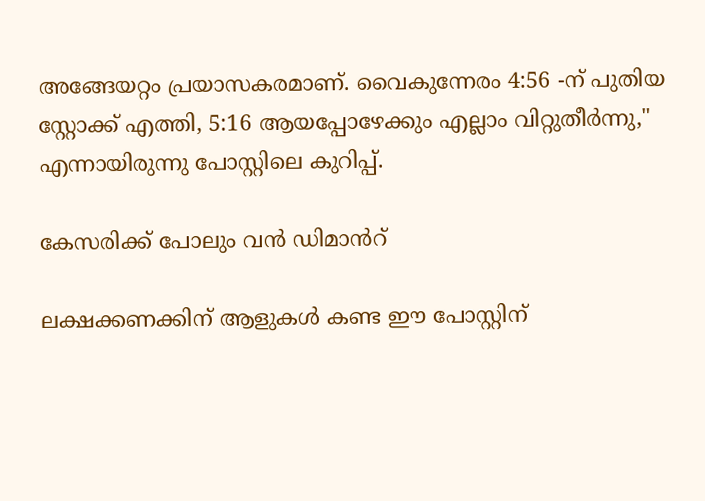അങ്ങേയറ്റം പ്രയാസകരമാണ്. വൈകുന്നേരം 4:56 -ന് പുതിയ സ്റ്റോക്ക് എത്തി, 5:16 ആയപ്പോഴേക്കും എല്ലാം വിറ്റുതീർന്നു," എന്നായിരുന്നു പോസ്റ്റിലെ കുറിപ്പ്.

കേസരിക്ക് പോലും വൻ ഡിമാൻറ്

ലക്ഷക്കണക്കിന് ആളുകൾ കണ്ട ഈ പോസ്റ്റിന്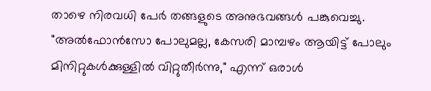താഴെ നിരവധി പേർ തങ്ങളുടെ അനുഭവങ്ങൾ പങ്കുവെച്ചു. "അൽഫോൻസോ പോലുമല്ല, കേസരി മാമ്പഴം ആയിട്ട് പോലും മിനിറ്റുകൾക്കുള്ളിൽ വിറ്റുതീർന്നു," എന്ന് ഒരാൾ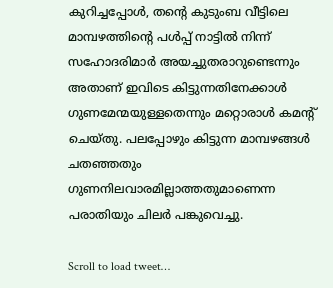കുറിച്ചപ്പോൾ, തന്‍റെ കുടുംബ വീട്ടിലെ മാമ്പഴത്തിന്‍റെ പൾപ്പ് നാട്ടിൽ നിന്ന് സഹോദരിമാർ അയച്ചുതരാറുണ്ടെന്നും അതാണ് ഇവിടെ കിട്ടുന്നതിനേക്കാൾ ഗുണമേന്മയുള്ളതെന്നും മറ്റൊരാൾ കമന്‍റ് ചെയ്തു. പലപ്പോഴും കിട്ടുന്ന മാമ്പഴങ്ങൾ ചതഞ്ഞതും ഗുണനിലവാരമില്ലാത്തതുമാണെന്ന പരാതിയും ചിലർ പങ്കുവെച്ചു.

Scroll to load tweet…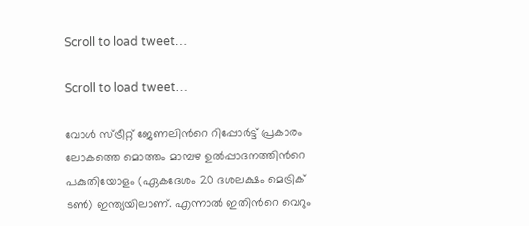Scroll to load tweet…

Scroll to load tweet…

വോൾ സ്ട്രീറ്റ് ജേണലിന്‍റെ റിപ്പോർട്ട് പ്രകാരം ലോകത്തെ മൊത്തം മാമ്പഴ ഉൽപ്പാദനത്തിന്‍റെ പകുതിയോളം (ഏകദേശം 20 ദശലക്ഷം മെട്രിക് ടൺ) ഇന്ത്യയിലാണ്. എന്നാൽ ഇതിന്‍റെ വെറും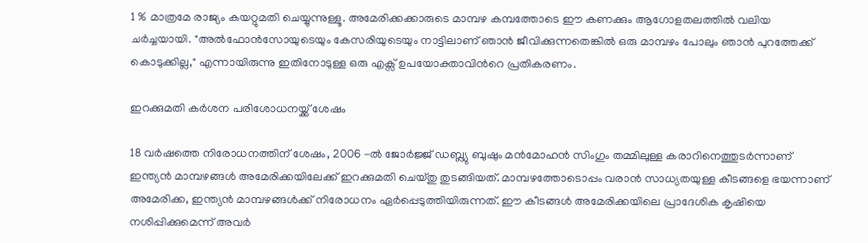1 % മാത്രമേ രാജ്യം കയറ്റുമതി ചെയ്യുന്നുള്ളൂ. അമേരിക്കക്കാരുടെ മാമ്പഴ കമ്പത്തോടെ ഈ കണക്കും ആഗോളതലത്തിൽ വലിയ ചർച്ചയായി. "അൽഫോൻസോയുടെയും കേസരിയുടെയും നാട്ടിലാണ് ഞാൻ ജീവിക്കുന്നതെങ്കിൽ ഒരു മാമ്പഴം പോലും ഞാൻ പുറത്തേക്ക് കൊടുക്കില്ല," എന്നായിരുന്നു ഇതിനോടുള്ള ഒരു എക്സ് ഉപയോക്താവിന്‍റെ പ്രതികരണം.

ഇറക്കുമതി കർശന പരിശോധനയ്ക്ക് ശേഷം

18 വർഷത്തെ നിരോധനത്തിന് ശേഷം, 2006 -ൽ ജോർജ്ജ് ഡബ്ല്യു ബുഷും മൻമോഹൻ സിംഗും തമ്മിലുള്ള കരാറിനെത്തുടർന്നാണ് ഇന്ത്യൻ മാമ്പഴങ്ങൾ അമേരിക്കയിലേക്ക് ഇറക്കുമതി ചെയ്തു തുടങ്ങിയത്. മാമ്പഴത്തോടൊപ്പം വരാൻ സാധ്യതയുള്ള കീടങ്ങളെ ഭയന്നാണ് അമേരിക്ക, ഇന്ത്യൻ മാമ്പഴങ്ങൾക്ക് നിരോധനം ഏർപ്പെടുത്തിയിരുന്നത്. ഈ കീടങ്ങൾ അമേരിക്കയിലെ പ്രാദേശിക കൃഷിയെ നശിപ്പിക്കുമെന്ന് അവർ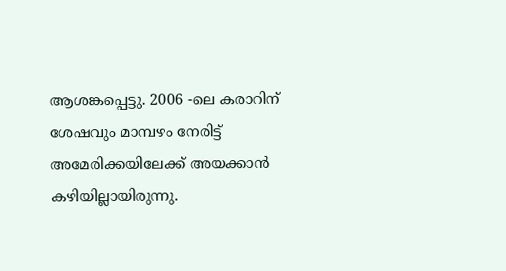ആശങ്കപ്പെട്ടു. 2006 -ലെ കരാറിന് ശേഷവും മാമ്പഴം നേരിട്ട് അമേരിക്കയിലേക്ക് അയക്കാൻ കഴിയില്ലായിരുന്നു.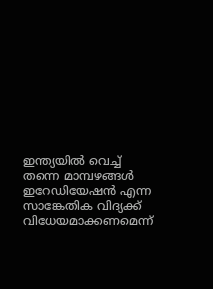ഇന്ത്യയിൽ വെച്ച് തന്നെ മാമ്പഴങ്ങൾ ഇറേഡിയേഷൻ എന്ന സാങ്കേതിക വിദ്യക്ക് വിധേയമാക്കണമെന്ന്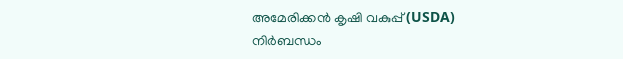അമേരിക്കൻ കൃഷി വകുപ്പ് (USDA) നിർബന്ധം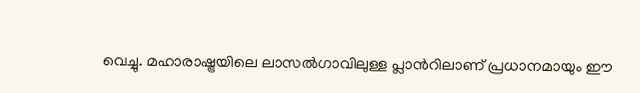വെച്ചു. മഹാരാഷ്ട്രയിലെ ലാസൽഗാവിലുള്ള പ്ലാന്‍റിലാണ് പ്രധാനമായും ഈ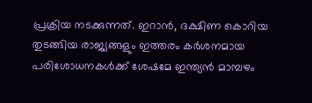പ്രക്രിയ നടക്കുന്നത്. ഇറാൻ, ദക്ഷിണ കൊറിയ തുടങ്ങിയ രാജ്യങ്ങളും ഇത്തരം കർശനമായ പരിശോധനകൾക്ക് ശേഷമേ ഇന്ത്യൻ മാമ്പഴം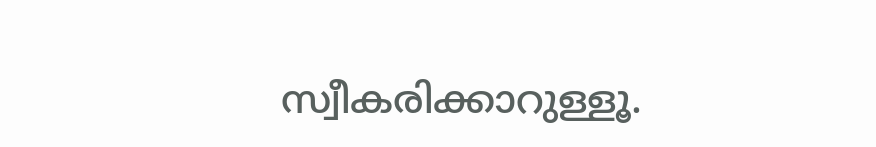സ്വീകരിക്കാറുള്ളൂ.